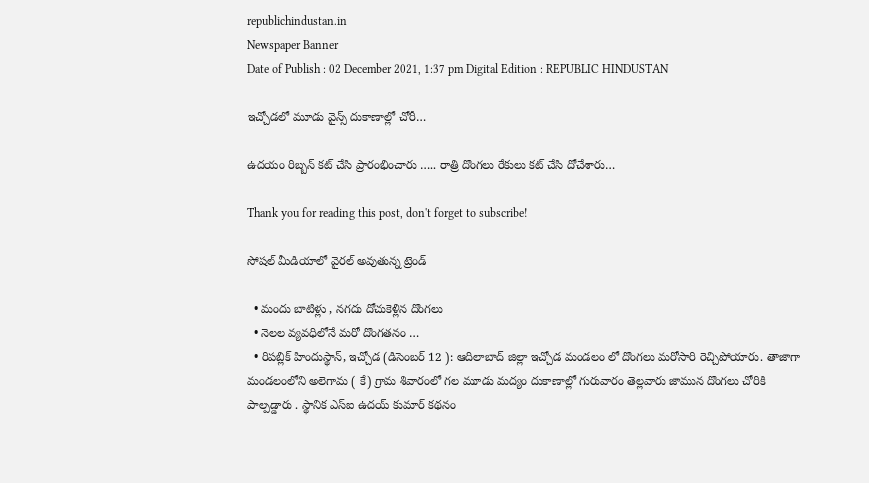republichindustan.in
Newspaper Banner
Date of Publish : 02 December 2021, 1:37 pm Digital Edition : REPUBLIC HINDUSTAN

ఇచ్చోడలో మూడు వైన్స్ దుకాణాల్లో చోరీ…

ఉదయం రిబ్బన్ కట్ చేసి ప్రారంభించారు ….. రాత్రి దొంగలు రేకులు కట్ చేసి దోచేశారు…

Thank you for reading this post, don't forget to subscribe!

సోషల్ మీడియాలో వైరల్ అవుతున్న ట్రెండ్

  • మందు బాటిళ్లు , నగదు దోచుకెళ్లిన దొంగలు
  • నెలల వ్యవధిలోనే మరో దొంగతనం …
  • రిపబ్లిక్ హిందుస్థాన్, ఇచ్చోడ (డిసెంబర్ 12 ): ఆదిలాబాద్ జిల్లా ఇచ్చోడ మండలం లో దొంగలు మరోసారి రెచ్చిపోయారు. తాజాగా మండలంలోని అలెగామ ( కే) గ్రామ శివారంలో గల మూడు మద్యం దుకాణాల్లో గురువారం తెల్లవారు జామున దొంగలు చోరికి పాల్పడ్డారు . స్థానిక ఎస్ఐ ఉదయ్ కుమార్ కథనం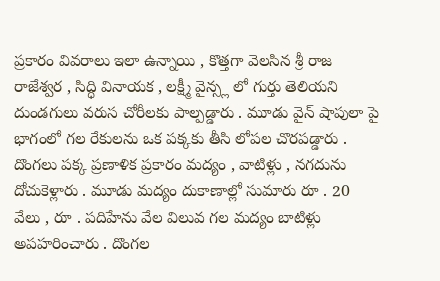ప్రకారం వివరాలు ఇలా ఉన్నాయి , కొత్తగా వెలసిన శ్రీ రాజ రాజేశ్వర , సిద్ధి వినాయక , లక్ష్మీ వైన్స్ల లో గుర్తు తెలియని దుండగులు వరుస చోరీలకు పాల్పడ్డారు . మూడు వైన్ షాపులా పై భాగంలో గల రేకులను ఒక పక్కకు తీసి లోపల చొరపడ్డారు . దొంగలు పక్క ప్రణాళిక ప్రకారం మద్యం , వాటిళ్లు , నగదును దోచుకెళ్లారు . మూడు మద్యం దుకాణాల్లో సుమారు రూ . 20 వేలు , రూ . పదిహేను వేల విలువ గల మద్యం బాటిళ్లు అపహరించారు . దొంగల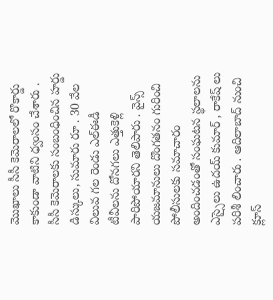మొఖాలు సీసీ కెమెరాలలో రొకార్డు కాకుండా వాటిని ధ్వంసం చేశారు . సీసీ కెమెరాలకు సంబంధించిన హర్డు డిస్కులు, సుమారు రూ . 30 వేల విలువ గల రెండు ఎల్ఈడీ టీవీలను దోనగలు ఎత్తుకెళ్లి పారిపోయారని తెలిపారు . వైన్స్ యజమానులు దొంగతనం గురించి పోలీసులకు సమాచారం అందించడంతో సంఘటన స్థలాలను ఎస్సైలు ఉదయ్ కుమార్ , రాకేష్ లు పరిశీ లించారు . ఆదిలాబాద్ నుంచి క్లూస్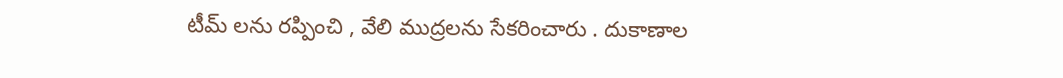టీమ్ లను రప్పించి , వేలి ముద్రలను సేకరించారు . దుకాణాల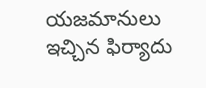యజమానులు ఇచ్చిన ఫిర్యాదు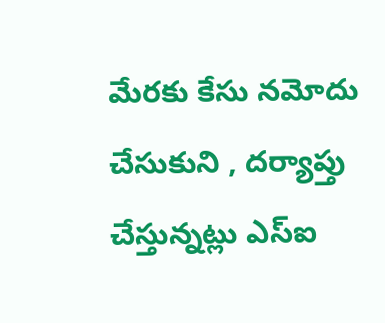మేరకు కేసు నమోదు చేసుకుని , దర్యాప్తు చేస్తున్నట్లు ఎస్ఐ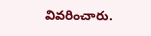వివరించారు.